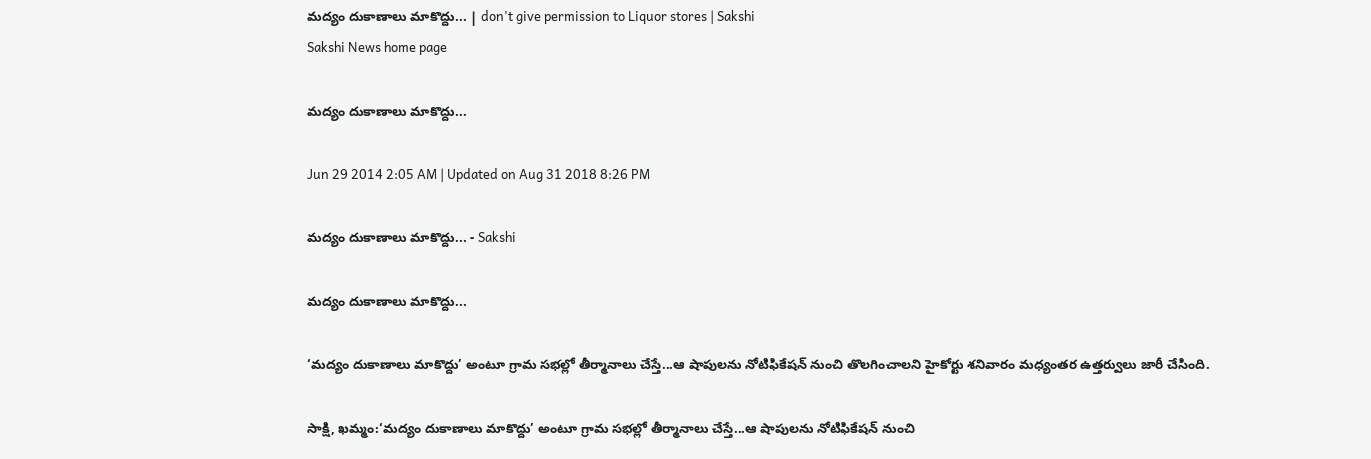మద్యం దుకాణాలు మాకొద్దు... | don't give permission to Liquor stores | Sakshi
Sakshi News home page

మద్యం దుకాణాలు మాకొద్దు...

Jun 29 2014 2:05 AM | Updated on Aug 31 2018 8:26 PM

మద్యం దుకాణాలు మాకొద్దు... - Sakshi

మద్యం దుకాణాలు మాకొద్దు...

‘మద్యం దుకాణాలు మాకొద్దు’ అంటూ గ్రామ సభల్లో తీర్మానాలు చేస్తే...ఆ షాపులను నోటిఫికేషన్ నుంచి తొలగించాలని హైకోర్టు శనివారం మధ్యంతర ఉత్తర్వులు జారీ చేసింది.

సాక్షి, ఖమ్మం:‘మద్యం దుకాణాలు మాకొద్దు’ అంటూ గ్రామ సభల్లో తీర్మానాలు చేస్తే...ఆ షాపులను నోటిఫికేషన్ నుంచి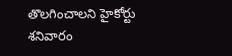తొలగించాలని హైకోర్టు శనివారం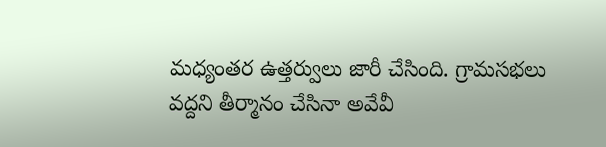మధ్యంతర ఉత్తర్వులు జారీ చేసింది. గ్రామసభలు వద్దని తీర్మానం చేసినా అవేవీ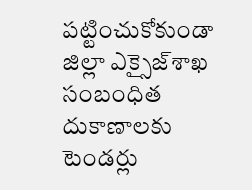పట్టించుకోకుండా జిల్లా ఎక్సైజ్‌శాఖ సంబంధిత దుకాణాలకు టెండర్లు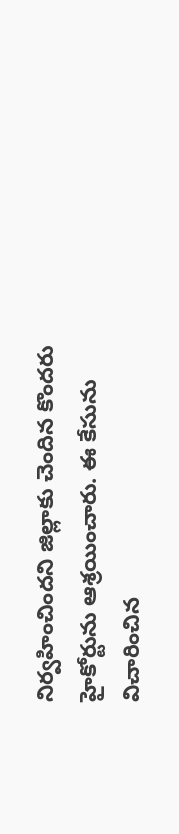నిర్వహించిందని జిల్లాకు చెందిన కొందరు హైకోర్టును ఆశ్రయించారు. ఈ కేసును విచారించిన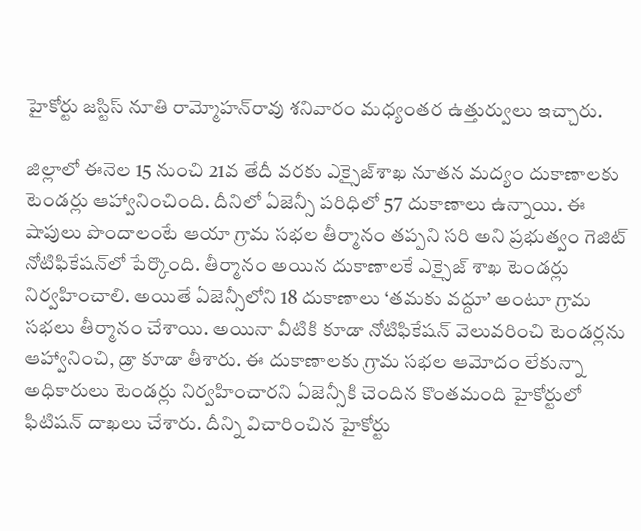హైకోర్టు జస్టిస్ నూతి రామ్మోహన్‌రావు శనివారం మధ్యంతర ఉత్తుర్వులు ఇచ్చారు.

జిల్లాలో ఈనెల 15 నుంచి 21వ తేదీ వరకు ఎక్సైజ్‌శాఖ నూతన మద్యం దుకాణాలకు టెండర్లు ఆహ్వానించింది. దీనిలో ఏజెన్సీ పరిధిలో 57 దుకాణాలు ఉన్నాయి. ఈ షాపులు పొందాలంటే ఆయా గ్రామ సభల తీర్మానం తప్పని సరి అని ప్రభుత్వం గెజిట్ నోటిఫికేషన్‌లో పేర్కొంది. తీర్మానం అయిన దుకాణాలకే ఎక్సైజ్ శాఖ టెండర్లు నిర్వహించాలి. అయితే ఏజెన్సీలోని 18 దుకాణాలు ‘తమకు వద్దూ’ అంటూ గ్రామ సభలు తీర్మానం చేశాయి. అయినా వీటికి కూడా నోటిఫికేషన్ వెలువరించి టెండర్లను ఆహ్వానించి, డ్రా కూడా తీశారు. ఈ దుకాణాలకు గ్రామ సభల ఆమోదం లేకున్నా అధికారులు టెండర్లు నిర్వహించారని ఏజెన్సీకి చెందిన కొంతమంది హైకోర్టులో ఫిటిషన్ దాఖలు చేశారు. దీన్ని విచారించిన హైకోర్టు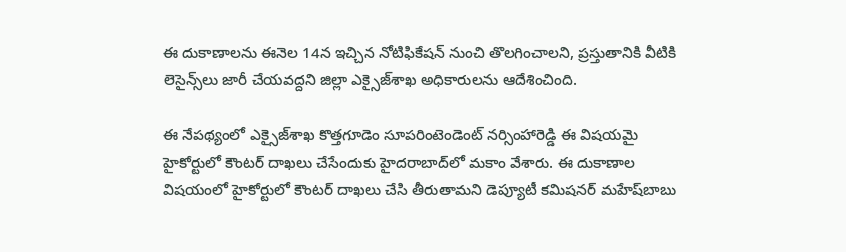ఈ దుకాణాలను ఈనెల 14న ఇచ్చిన నోటిఫికేషన్ నుంచి తొలగించాలని, ప్రస్తుతానికి వీటికి లెసైన్స్‌లు జారీ చేయవద్దని జిల్లా ఎక్సైజ్‌శాఖ అధికారులను ఆదేశించింది.

ఈ నేపథ్యంలో ఎక్సైజ్‌శాఖ కొత్తగూడెం సూపరింటెండెంట్ నర్సింహారెడ్డి ఈ విషయమై హైకోర్టులో కౌంటర్ దాఖలు చేసేందుకు హైదరాబాద్‌లో మకాం వేశారు. ఈ దుకాణాల విషయంలో హైకోర్టులో కౌంటర్ దాఖలు చేసి తీరుతామని డెప్యూటీ కమిషనర్ మహేష్‌బాబు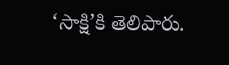‘సాక్షి’కి తెలిపారు.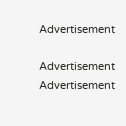Advertisement

Advertisement
Advertisement